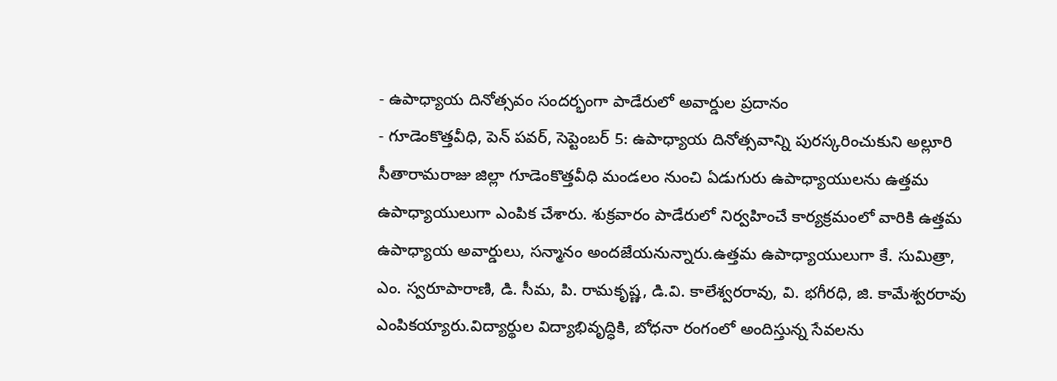- ఉపాధ్యాయ దినోత్సవం సందర్భంగా పాడేరులో అవార్డుల ప్రదానం
- గూడెంకొత్తవీధి, పెన్ పవర్, సెప్టెంబర్ 5: ఉపాధ్యాయ దినోత్సవాన్ని పురస్కరించుకుని అల్లూరి సీతారామరాజు జిల్లా గూడెంకొత్తవీధి మండలం నుంచి ఏడుగురు ఉపాధ్యాయులను ఉత్తమ ఉపాధ్యాయులుగా ఎంపిక చేశారు. శుక్రవారం పాడేరులో నిర్వహించే కార్యక్రమంలో వారికి ఉత్తమ ఉపాధ్యాయ అవార్డులు, సన్మానం అందజేయనున్నారు.ఉత్తమ ఉపాధ్యాయులుగా కే. సుమిత్రా, ఎం. స్వరూపారాణి, డి. సీమ, పి. రామకృష్ణ, డి.వి. కాలేశ్వరరావు, వి. భగీరధి, జి. కామేశ్వరరావు ఎంపికయ్యారు.విద్యార్థుల విద్యాభివృద్ధికి, బోధనా రంగంలో అందిస్తున్న సేవలను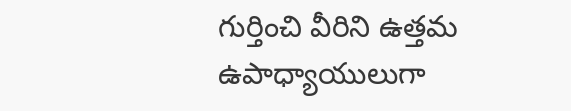గుర్తించి వీరిని ఉత్తమ ఉపాధ్యాయులుగా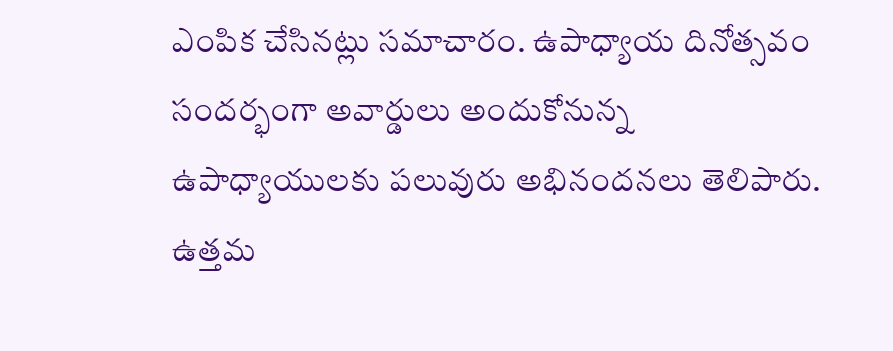ఎంపిక చేసినట్లు సమాచారం. ఉపాధ్యాయ దినోత్సవం సందర్భంగా అవార్డులు అందుకోనున్న ఉపాధ్యాయులకు పలువురు అభినందనలు తెలిపారు.
ఉత్తమ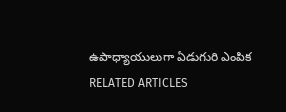ఉపాధ్యాయులుగా ఏడుగురి ఎంపిక
RELATED ARTICLES